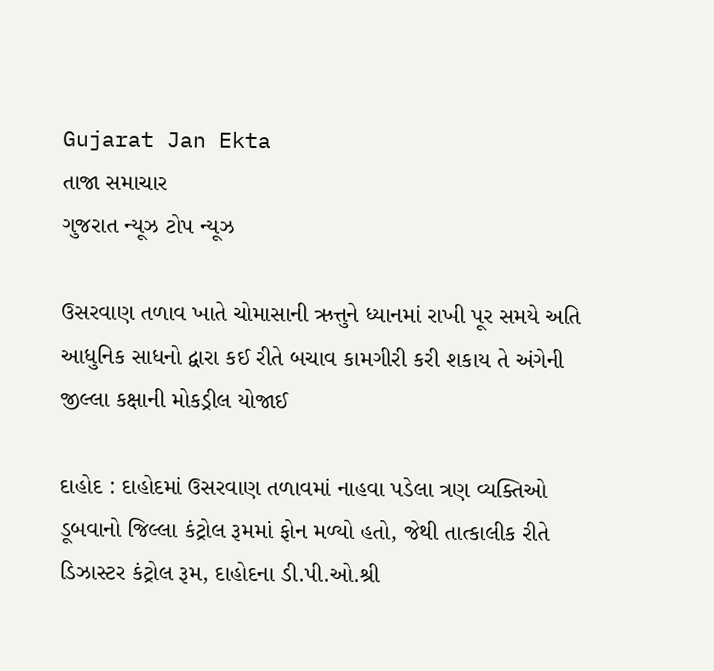Gujarat Jan Ekta
તાજા સમાચાર
ગુજરાત ન્યૂઝ ટોપ ન્યૂઝ

ઉસરવાણ તળાવ ખાતે ચોમાસાની ઋત્તુને ધ્યાનમાં રાખી પૂર સમયે અતિ આધુનિક સાધનો દ્વારા કઈ રીતે બચાવ કામગીરી કરી શકાય તે અંગેની જીલ્લા કક્ષાની મોકડ્રીલ યોજાઈ

દાહોદ : દાહોદમાં ઉસરવાણ તળાવમાં નાહવા પડેલા ત્રણ વ્યક્તિઓ ડૂબવાનો જિલ્લા કંટ્રોલ રૂમમાં ફોન મળ્યો હતો, જેથી તાત્કાલીક રીતે ડિઝાસ્ટર કંટ્રોલ રૂમ, દાહોદના ડી.પી.ઓ.શ્રી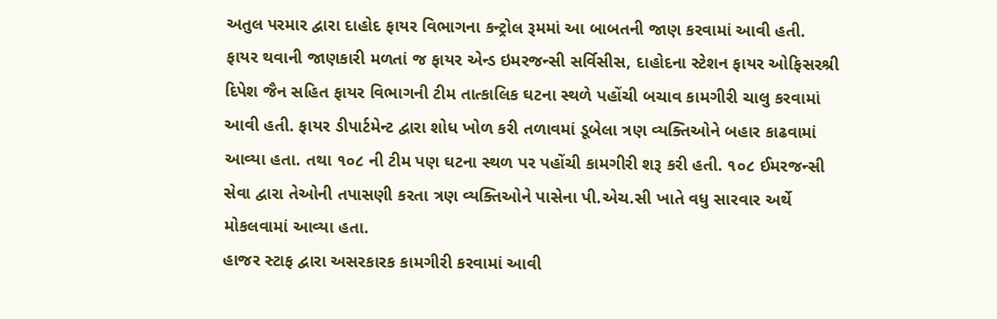અતુલ પરમાર દ્વારા દાહોદ ફાયર વિભાગના કન્ટ્રોલ રૂમમાં આ બાબતની જાણ કરવામાં આવી હતી.
ફાયર થવાની જાણકારી મળતાં જ ફાયર એન્ડ ઇમરજન્સી સર્વિસીસ, દાહોદના સ્ટેશન ફાયર ઓફિસરશ્રી દિપેશ જૈન સહિત ફાયર વિભાગની ટીમ તાત્કાલિક ઘટના સ્થળે પહોંચી બચાવ કામગીરી ચાલુ કરવામાં આવી હતી. ફાયર ડીપાર્ટમેન્ટ દ્વારા શોધ ખોળ કરી તળાવમાં ડૂબેલા ત્રણ વ્યક્તિઓને બહાર કાઢવામાં આવ્યા હતા. તથા ૧૦૮ ની ટીમ પણ ઘટના સ્થળ પર પહોંચી કામગીરી શરૂ કરી હતી. ૧૦૮ ઈમરજન્સી સેવા દ્વારા તેઓની તપાસણી કરતા ત્રણ વ્યક્તિઓને પાસેના પી.એચ.સી ખાતે વધુ સારવાર અર્થે મોકલવામાં આવ્યા હતા.
હાજર સ્ટાફ દ્વારા અસરકારક કામગીરી કરવામાં આવી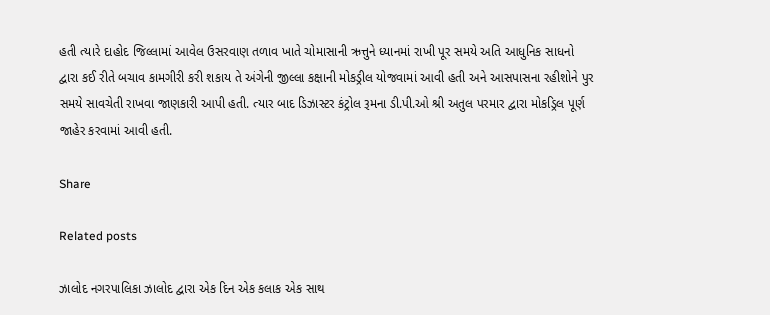હતી ત્યારે દાહોદ જિલ્લામાં આવેલ ઉસરવાણ તળાવ ખાતે ચોમાસાની ઋત્તુને ધ્યાનમાં રાખી પૂર સમયે અતિ આધુનિક સાધનો દ્વારા કઈ રીતે બચાવ કામગીરી કરી શકાય તે અંગેની જીલ્લા કક્ષાની મોકડ્રીલ યોજવામાં આવી હતી અને આસપાસના રહીશોને પુર સમયે સાવચેતી રાખવા જાણકારી આપી હતી. ત્યાર બાદ ડિઝાસ્ટર કંટ્રોલ રૂમના ડી.પી.ઓ શ્રી અતુલ પરમાર દ્વારા મોકડ્રિલ પૂર્ણ જાહેર કરવામાં આવી હતી.

Share

Related posts

ઝાલોદ નગરપાલિકા ઝાલોદ દ્વારા એક દિન એક કલાક એક સાથ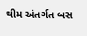થીમ અંતર્ગત બસ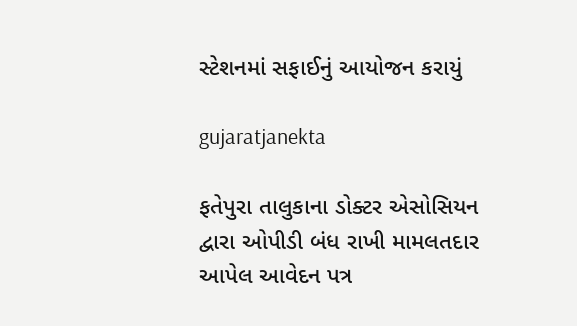સ્ટેશનમાં સફાઈનું આયોજન કરાયું

gujaratjanekta

ફતેપુરા તાલુકાના ડોક્ટર એસોસિયન દ્વારા ઓપીડી બંધ રાખી મામલતદાર આપેલ આવેદન પત્ર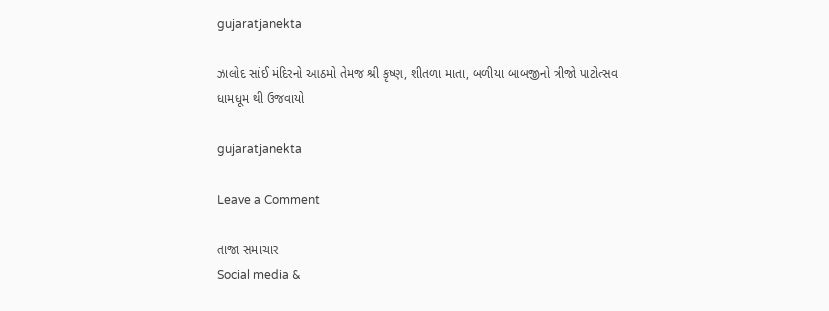gujaratjanekta

ઝાલોદ સાંઈ મંદિરનો આઠમો તેમજ શ્રી કૃષ્ણ, શીતળા માતા, બળીયા બાબજીનો ત્રીજો પાટોત્સવ ધામધૂમ થી ઉજવાયો

gujaratjanekta

Leave a Comment

તાજા સમાચાર
Social media &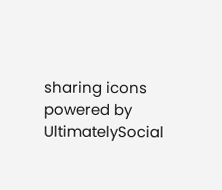sharing icons powered by UltimatelySocial